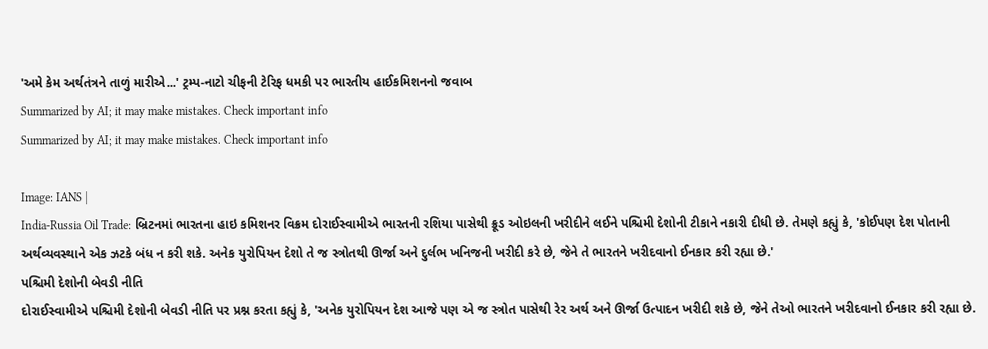'અમે કેમ અર્થતંત્રને તાળું મારીએ...' ટ્રમ્પ-નાટો ચીફની ટેરિફ ધમકી પર ભારતીય હાઈકમિશનનો જવાબ
Summarized by AI; it may make mistakes. Check important info
Summarized by AI; it may make mistakes. Check important info

Image: IANS |
India-Russia Oil Trade: બ્રિટનમાં ભારતના હાઇ કમિશનર વિક્રમ દોરાઈસ્વામીએ ભારતની રશિયા પાસેથી ક્રૂડ ઓઇલની ખરીદીને લઈને પશ્ચિમી દેશોની ટીકાને નકારી દીધી છે. તેમણે કહ્યું કે, 'કોઈપણ દેશ પોતાની અર્થવ્યવસ્થાને એક ઝટકે બંધ ન કરી શકે. અનેક યુરોપિયન દેશો તે જ સ્ત્રોતથી ઊર્જા અને દુર્લભ ખનિજની ખરીદી કરે છે, જેને તે ભારતને ખરીદવાનો ઈનકાર કરી રહ્યા છે.'
પશ્ચિમી દેશોની બેવડી નીતિ
દોરાઈસ્વામીએ પશ્ચિમી દેશોની બેવડી નીતિ પર પ્રશ્ન કરતા કહ્યું કે, 'અનેક યુરોપિયન દેશ આજે પણ એ જ સ્ત્રોત પાસેથી રેર અર્થ અને ઊર્જા ઉત્પાદન ખરીદી શકે છે, જેને તેઓ ભારતને ખરીદવાનો ઈનકાર કરી રહ્યા છે.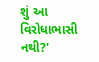શું આ વિરોધાભાસી નથી?'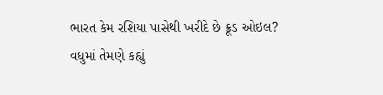ભારત કેમ રશિયા પાસેથી ખરીદે છે ક્રૂડ ઓઇલ?
વધુમાં તેમણે કહ્યું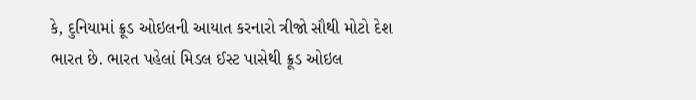કે, દુનિયામાં ક્રૂડ ઓઇલની આયાત કરનારો ત્રીજો સૌથી મોટો દેશ ભારત છે. ભારત પહેલાં મિડલ ઈસ્ટ પાસેથી ક્રૂડ ઓઇલ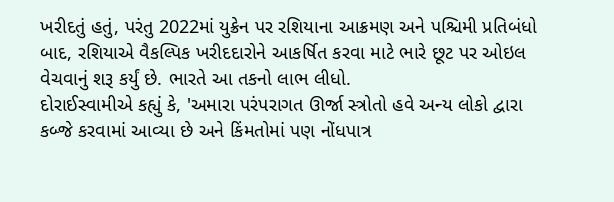ખરીદતું હતું, પરંતુ 2022માં યુક્રેન પર રશિયાના આક્રમણ અને પશ્ચિમી પ્રતિબંધો બાદ, રશિયાએ વૈકલ્પિક ખરીદદારોને આકર્ષિત કરવા માટે ભારે છૂટ પર ઓઇલ વેચવાનું શરૂ કર્યું છે. ભારતે આ તકનો લાભ લીધો.
દોરાઈસ્વામીએ કહ્યું કે, 'અમારા પરંપરાગત ઊર્જા સ્ત્રોતો હવે અન્ય લોકો દ્વારા કબ્જે કરવામાં આવ્યા છે અને કિંમતોમાં પણ નોંધપાત્ર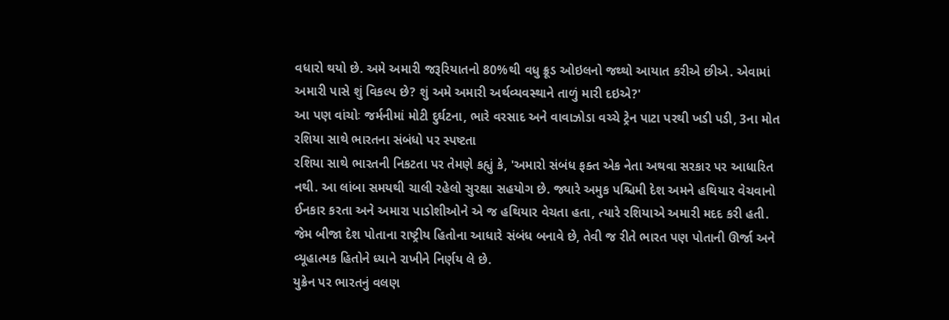વધારો થયો છે. અમે અમારી જરૂરિયાતનો 80%થી વધુ ક્રૂડ ઓઇલનો જથ્થો આયાત કરીએ છીએ. એવામાં અમારી પાસે શું વિકલ્પ છે? શું અમે અમારી અર્થવ્યવસ્થાને તાળું મારી દઇએ?'
આ પણ વાંચોઃ જર્મનીમાં મોટી દુર્ઘટના, ભારે વરસાદ અને વાવાઝોડા વચ્ચે ટ્રેન પાટા પરથી ખડી પડી, 3ના મોત
રશિયા સાથે ભારતના સંબંધો પર સ્પષ્ટતા
રશિયા સાથે ભારતની નિકટતા પર તેમણે કહ્યું કે, 'અમારો સંબંધ ફક્ત એક નેતા અથવા સરકાર પર આધારિત નથી. આ લાંબા સમયથી ચાલી રહેલો સુરક્ષા સહયોગ છે. જ્યારે અમુક પશ્ચિમી દેશ અમને હથિયાર વેચવાનો ઈનકાર કરતા અને અમારા પાડોશીઓને એ જ હથિયાર વેચતા હતા, ત્યારે રશિયાએ અમારી મદદ કરી હતી. જેમ બીજા દેશ પોતાના રાષ્ટ્રીય હિતોના આધારે સંબંધ બનાવે છે, તેવી જ રીતે ભારત પણ પોતાની ઊર્જા અને વ્યૂહાત્મક હિતોને ધ્યાને રાખીને નિર્ણય લે છે.
યુક્રેન પર ભારતનું વલણ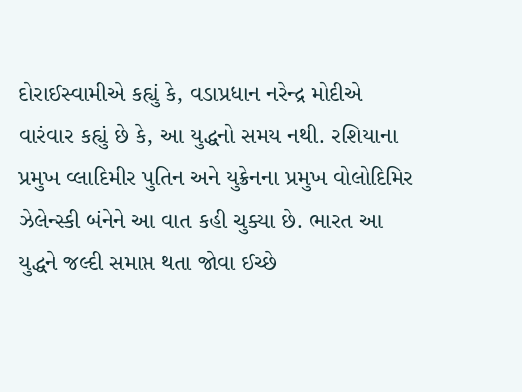દોરાઈસ્વામીએ કહ્યું કે, વડાપ્રધાન નરેન્દ્ર મોદીએ વારંવાર કહ્યું છે કે, આ યુદ્ધનો સમય નથી. રશિયાના પ્રમુખ વ્લાદિમીર પુતિન અને યુક્રેનના પ્રમુખ વોલોદિમિર ઝેલેન્સ્કી બંનેને આ વાત કહી ચુક્યા છે. ભારત આ યુદ્ધને જલ્દી સમાપ્ત થતા જોવા ઈચ્છે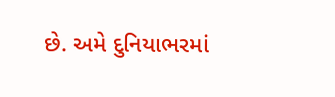છે. અમે દુનિયાભરમાં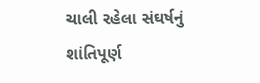ચાલી રહેલા સંઘર્ષનું શાંતિપૂર્ણ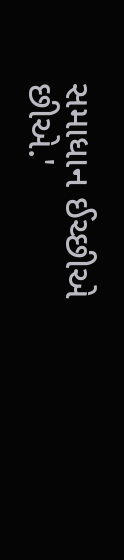સમાધાન ઈચ્છીએ છીએ.'